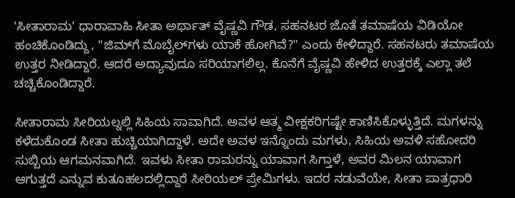'ಸೀತಾರಾಮ' ಧಾರಾವಾಹಿ ಸೀತಾ ಅರ್ಥಾತ್ ವೈಷ್ಣವಿ ಗೌಡ, ಸಹನಟರ ಜೊತೆ ತಮಾಷೆಯ ವಿಡಿಯೋ ಹಂಚಿಕೊಂಡಿದ್ದು, "ಜಿಮ್‌ಗೆ ಮೊಬೈಲ್‌ಗಳು ಯಾಕೆ ಹೋಗಿವೆ?" ಎಂದು ಕೇಳಿದ್ದಾರೆ. ಸಹನಟರು ತಮಾಷೆಯ ಉತ್ತರ ನೀಡಿದ್ದಾರೆ. ಆದರೆ ಅದ್ಯಾವುದೂ ಸರಿಯಾಗಲಿಲ್ಲ. ಕೊನೆಗೆ ವೈಷ್ಣವಿ ಹೇಳಿದ ಉತ್ತರಕ್ಕೆ ಎಲ್ಲಾ ತಲೆ ಚಚ್ಚಿಕೊಂಡಿದ್ದಾರೆ.

ಸೀತಾರಾಮ ಸೀರಿಯಲ್ನಲ್ಲಿ ಸಿಹಿಯ ಸಾವಾಗಿದೆ. ಅವಳ ಆತ್ಮ ವೀಕ್ಷಕರಿಗಷ್ಟೇ ಕಾಣಿಸಿಕೊಳ್ಳುತ್ತಿದೆ. ಮಗಳನ್ನು ಕಳೆದುಕೊಂಡ ಸೀತಾ ಹುಚ್ಚಿಯಾಗಿದ್ದಾಳೆ. ಅದೇ ಅವಳ ಇನ್ನೊಂದು ಮಗಳು, ಸಿಹಿಯ ಅವಳಿ ಸಹೋದರಿ ಸುಬ್ಬಿಯ ಆಗಮನವಾಗಿದೆ. ಇವಳು ಸೀತಾ ರಾಮರನ್ನು ಯಾವಾಗ ಸಿಗ್ತಾಳೆ, ಅವರ ಮಿಲನ ಯಾವಾಗ ಆಗುತ್ತದೆ ಎನ್ನುವ ಕುತೂಹಲದಲ್ಲಿದ್ದಾರೆ ಸೀರಿಯಲ್ ಪ್ರೇಮಿಗಳು. ಇದರ ನಡುವೆಯೇ, ಸೀತಾ ಪಾತ್ರಧಾರಿ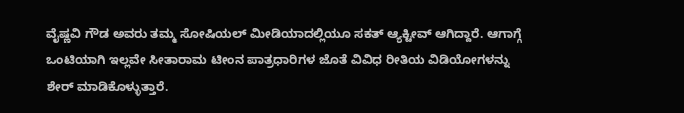ವೈಷ್ಣವಿ ಗೌಡ ಅವರು ತಮ್ಮ ಸೋಷಿಯಲ್ ಮೀಡಿಯಾದಲ್ಲಿಯೂ ಸಕತ್ ಆ್ಯಕ್ಟೀವ್ ಆಗಿದ್ದಾರೆ. ಆಗಾಗ್ಗೆ ಒಂಟಿಯಾಗಿ ಇಲ್ಲವೇ ಸೀತಾರಾಮ ಟೀಂನ ಪಾತ್ರಧಾರಿಗಳ ಜೊತೆ ವಿವಿಧ ರೀತಿಯ ವಿಡಿಯೋಗಳನ್ನು ಶೇರ್‌ ಮಾಡಿಕೊಳ್ಳುತ್ತಾರೆ.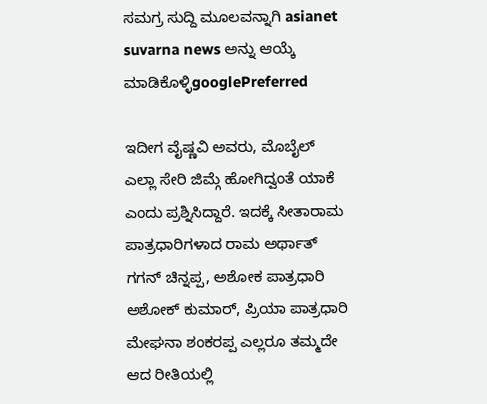ಸಮಗ್ರ ಸುದ್ದಿ ಮೂಲವನ್ನಾಗಿ asianet suvarna news ಅನ್ನು ಆಯ್ಕೆ ಮಾಡಿಕೊಳ್ಳಿgooglePreferred

ಇದೀಗ ವೈಷ್ಣವಿ ಅವರು, ಮೊಬೈಲ್ ಎಲ್ಲಾ ಸೇರಿ ಜಿಮ್ಗೆ ಹೋಗಿದ್ವಂತೆ ಯಾಕೆ ಎಂದು ಪ್ರಶ್ನಿಸಿದ್ದಾರೆ. ಇದಕ್ಕೆ ಸೀತಾರಾಮ ಪಾತ್ರಧಾರಿಗಳಾದ ರಾಮ ಅರ್ಥಾತ್ ಗಗನ್ ಚಿನ್ನಪ್ಪ, ಅಶೋಕ ಪಾತ್ರಧಾರಿ ಅಶೋಕ್ ಕುಮಾರ್, ಪ್ರಿಯಾ ಪಾತ್ರಧಾರಿ ಮೇಘನಾ ಶಂಕರಪ್ಪ ಎಲ್ಲರೂ ತಮ್ಮದೇ ಆದ ರೀತಿಯಲ್ಲಿ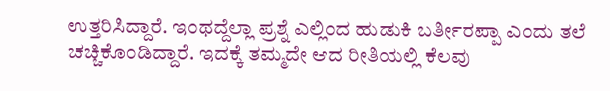ಉತ್ತರಿಸಿದ್ದಾರೆ. ಇಂಥದ್ದೆಲ್ಲಾ ಪ್ರಶ್ನೆ ಎಲ್ಲಿಂದ ಹುಡುಕಿ ಬರ್ತೀರಪ್ಪಾ ಎಂದು ತಲೆ ಚಚ್ಚಿಕೊಂಡಿದ್ದಾರೆ. ಇದಕ್ಕೆ ತಮ್ಮದೇ ಆದ ರೀತಿಯಲ್ಲಿ ಕೆಲವು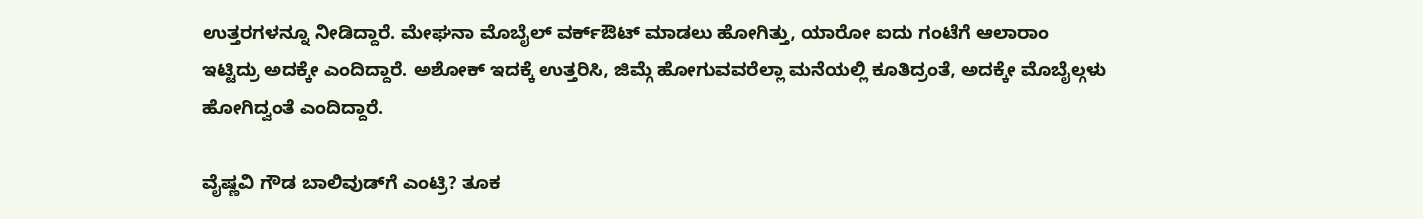ಉತ್ತರಗಳನ್ನೂ ನೀಡಿದ್ದಾರೆ. ಮೇಘನಾ ಮೊಬೈಲ್ ವರ್ಕ್ಔಟ್ ಮಾಡಲು ಹೋಗಿತ್ತು, ಯಾರೋ ಐದು ಗಂಟೆಗೆ ಆಲಾರಾಂ ಇಟ್ಟಿದ್ರು ಅದಕ್ಕೇ ಎಂದಿದ್ದಾರೆ. ಅಶೋಕ್ ಇದಕ್ಕೆ ಉತ್ತರಿಸಿ, ಜಿಮ್ಗೆ ಹೋಗುವವರೆಲ್ಲಾ ಮನೆಯಲ್ಲಿ ಕೂತಿದ್ರಂತೆ, ಅದಕ್ಕೇ ಮೊಬೈಲ್ಗಳು ಹೋಗಿದ್ವಂತೆ ಎಂದಿದ್ದಾರೆ.

ವೈಷ್ಣವಿ ಗೌಡ ಬಾಲಿವುಡ್‌ಗೆ ಎಂಟ್ರಿ? ತೂಕ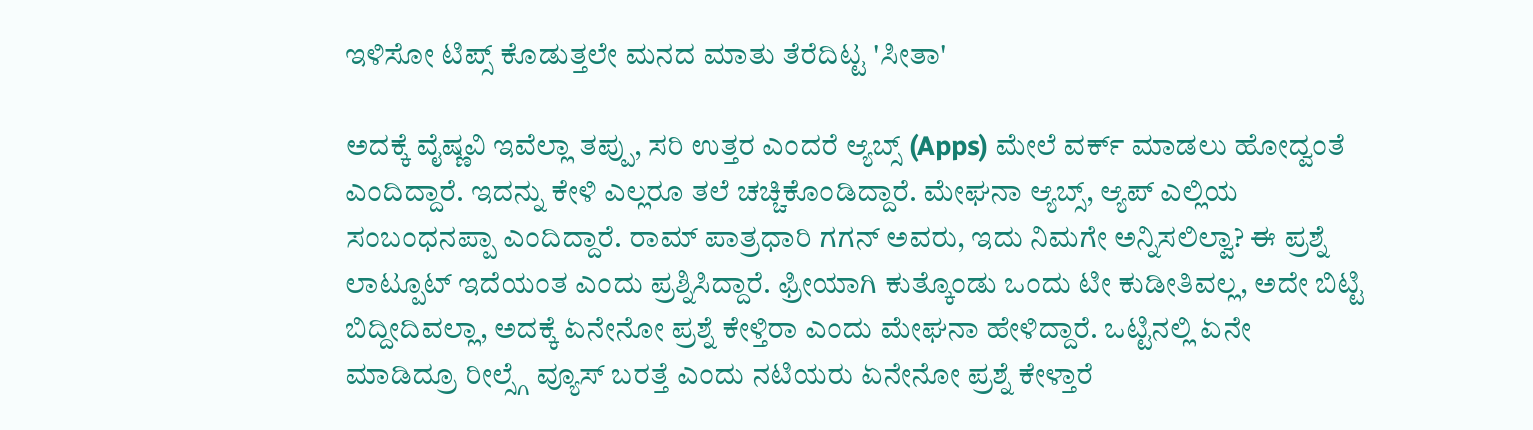ಇಳಿಸೋ ಟಿಪ್ಸ್‌ ಕೊಡುತ್ತಲೇ ಮನದ ಮಾತು ತೆರೆದಿಟ್ಟ 'ಸೀತಾ'

ಅದಕ್ಕೆ ವೈಷ್ಣವಿ ಇವೆಲ್ಲಾ ತಪ್ಪು, ಸರಿ ಉತ್ತರ ಎಂದರೆ ಆ್ಯಬ್ಸ್ (Apps) ಮೇಲೆ ವರ್ಕ್ ಮಾಡಲು ಹೋದ್ವಂತೆ ಎಂದಿದ್ದಾರೆ. ಇದನ್ನು ಕೇಳಿ ಎಲ್ಲರೂ ತಲೆ ಚಚ್ಚಿಕೊಂಡಿದ್ದಾರೆ. ಮೇಘನಾ ಆ್ಯಬ್ಸ್, ಆ್ಯಪ್ ಎಲ್ಲಿಯ ಸಂಬಂಧನಪ್ಪಾ ಎಂದಿದ್ದಾರೆ. ರಾಮ್ ಪಾತ್ರಧಾರಿ ಗಗನ್ ಅವರು, ಇದು ನಿಮಗೇ ಅನ್ನಿಸಲಿಲ್ವಾ? ಈ ಪ್ರಶ್ನೆ ಲಾಟ್ಪೂಟ್ ಇದೆಯಂತ ಎಂದು ಪ್ರಶ್ನಿಸಿದ್ದಾರೆ. ಫ್ರೀಯಾಗಿ ಕುತ್ಕೊಂಡು ಒಂದು ಟೀ ಕುಡೀತಿವಲ್ಲ, ಅದೇ ಬಿಟ್ಟಿ ಬಿದ್ದೀದಿವಲ್ಲಾ, ಅದಕ್ಕೆ ಏನೇನೋ ಪ್ರಶ್ನೆ ಕೇಳ್ತಿರಾ ಎಂದು ಮೇಘನಾ ಹೇಳಿದ್ದಾರೆ. ಒಟ್ಟಿನಲ್ಲಿ ಏನೇ ಮಾಡಿದ್ರೂ ರೀಲ್ಸ್ಗೆ ವ್ಯೂಸ್ ಬರತ್ತೆ ಎಂದು ನಟಿಯರು ಏನೇನೋ ಪ್ರಶ್ನೆ ಕೇಳ್ತಾರೆ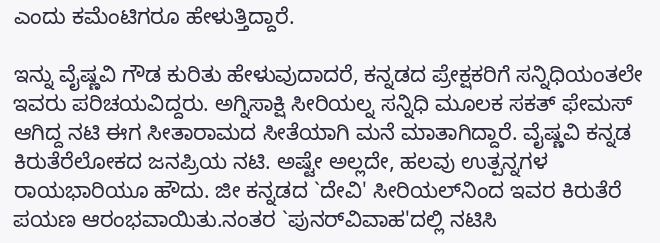ಎಂದು ಕಮೆಂಟಿಗರೂ ಹೇಳುತ್ತಿದ್ದಾರೆ.

ಇನ್ನು ವೈಷ್ಣವಿ ಗೌಡ ಕುರಿತು ಹೇಳುವುದಾದರೆ, ಕನ್ನಡದ ಪ್ರೇಕ್ಷಕರಿಗೆ ಸನ್ನಿಧಿಯಂತಲೇ ಇವರು ಪರಿಚಯವಿದ್ದರು. ಅಗ್ನಿಸಾಕ್ಷಿ ಸೀರಿಯಲ್ನ ಸನ್ನಿಧಿ ಮೂಲಕ ಸಕತ್ ಫೇಮಸ್ ಆಗಿದ್ದ ನಟಿ ಈಗ ಸೀತಾರಾಮದ ಸೀತೆಯಾಗಿ ಮನೆ ಮಾತಾಗಿದ್ದಾರೆ. ವೈಷ್ಣವಿ ಕನ್ನಡ ಕಿರುತೆರೆಲೋಕದ ಜನಪ್ರಿಯ ನಟಿ. ಅಷ್ಟೇ ಅಲ್ಲದೇ, ಹಲವು ಉತ್ಪನ್ನಗಳ ರಾಯಭಾರಿಯೂ ಹೌದು. ಜೀ ಕನ್ನಡದ `ದೇವಿ' ಸೀರಿಯಲ್‌ನಿಂದ ಇವರ ಕಿರುತೆರೆ ಪಯಣ ಆರಂಭವಾಯಿತು.ನಂತರ `ಪುನರ್‌ವಿವಾಹ'ದಲ್ಲಿ ನಟಿಸಿ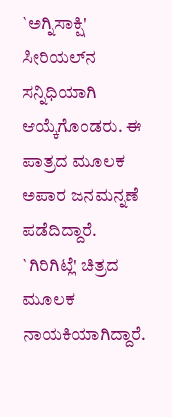`ಅಗ್ನಿಸಾಕ್ಷಿ' ಸೀರಿಯಲ್‌ನ ಸನ್ನಿಧಿಯಾಗಿ ಆಯ್ಕೆಗೊಂಡರು. ಈ ಪಾತ್ರದ ಮೂಲಕ ಅಪಾರ ಜನಮನ್ನಣೆ ಪಡೆದಿದ್ದಾರೆ. `ಗಿರಿಗಿಟ್ಲೆ' ಚಿತ್ರದ ಮೂಲಕ ನಾಯಕಿಯಾಗಿದ್ದಾರೆ.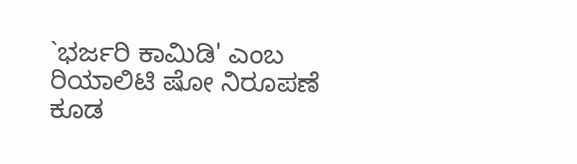`ಭರ್ಜರಿ ಕಾಮಿಡಿ' ಎಂಬ ರಿಯಾಲಿಟಿ ಷೋ ನಿರೂಪಣೆ ಕೂಡ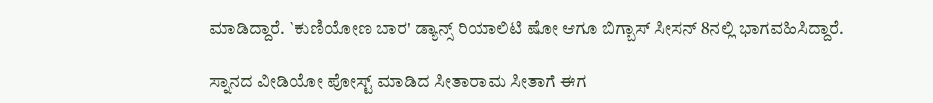ಮಾಡಿದ್ದಾರೆ. `ಕುಣಿಯೋಣ ಬಾರ' ಡ್ಯಾನ್ಸ್ ರಿಯಾಲಿಟಿ ಷೋ ಆಗೂ ಬಿಗ್ಬಾಸ್ ಸೀಸನ್ 8ನಲ್ಲಿ ಭಾಗವಹಿಸಿದ್ದಾರೆ.

ಸ್ನಾನದ ವೀಡಿಯೋ ಪೋಸ್ಟ್ ಮಾಡಿದ ಸೀತಾರಾಮ ಸೀತಾಗೆ ಈಗ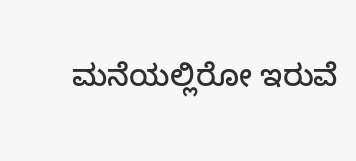ಮನೆಯಲ್ಲಿರೋ ಇರುವೆ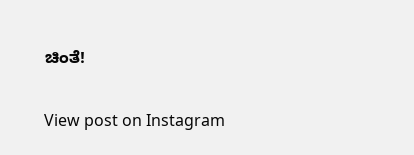ಚಿಂತೆ!

View post on Instagram